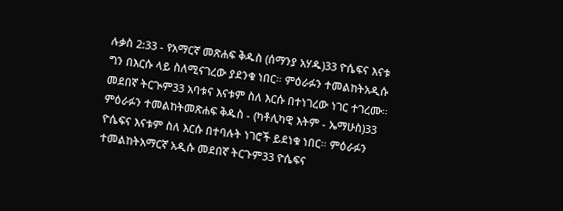ሉቃስ 2:33 - የአማርኛ መጽሐፍ ቅዱስ (ሰማንያ አሃዱ)33 ዮሴፍና እናቱ ግን በእርሱ ላይ ስለሚናገረው ያደንቁ ነበር። ምዕራፉን ተመልከትአዲሱ መደበኛ ትርጒም33 አባቱና እናቱም ስለ እርሱ በተነገረው ነገር ተገረሙ። ምዕራፉን ተመልከትመጽሐፍ ቅዱስ - (ካቶሊካዊ እትም - ኤማሁስ)33 ዮሴፍና እናቱም ስለ እርሱ በተባሉት ነገሮች ይደነቁ ነበር። ምዕራፉን ተመልከትአማርኛ አዲሱ መደበኛ ትርጉም33 ዮሴፍና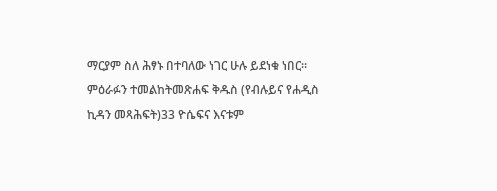ማርያም ስለ ሕፃኑ በተባለው ነገር ሁሉ ይደነቁ ነበር። ምዕራፉን ተመልከትመጽሐፍ ቅዱስ (የብሉይና የሐዲስ ኪዳን መጻሕፍት)33 ዮሴፍና እናቱም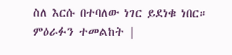ስለ እርሱ በተባለው ነገር ይደነቁ ነበር። ምዕራፉን ተመልከት |